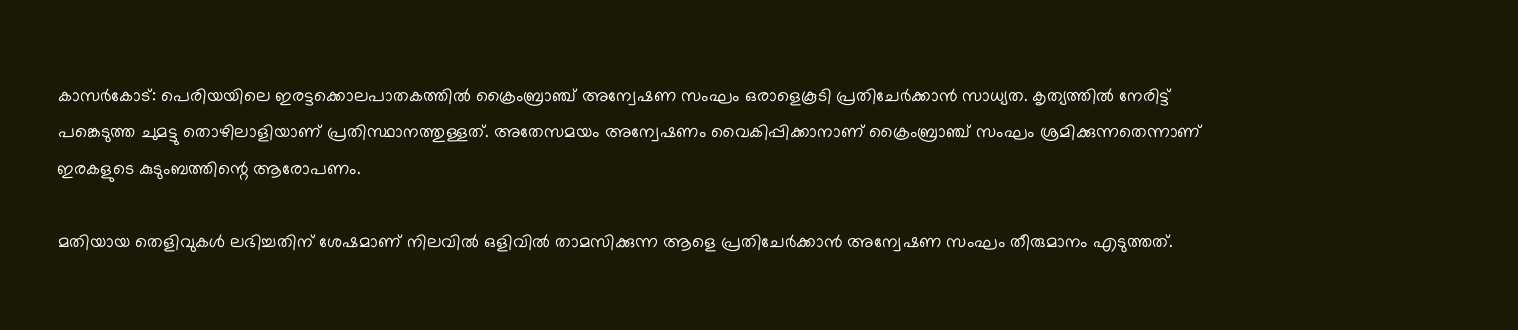കാസർകോട്: പെരിയയിലെ ഇരട്ടക്കൊലപാതകത്തിൽ ക്രൈംബ്രാഞ്ച് അന്വേഷണ സംഘം ഒരാളെകൂടി പ്രതിചേർക്കാൻ സാധ്യത. കൃത്യത്തിൽ നേരിട്ട് പങ്കെടുത്ത ചുമട്ടു തൊഴിലാളിയാണ് പ്രതിസ്ഥാനത്തുള്ളത്. അതേസമയം അന്വേഷണം വൈകിപ്പിക്കാനാണ് ക്രൈംബ്രാഞ്ച് സംഘം ശ്രമിക്കുന്നതെന്നാണ് ഇരകളുടെ കുടുംബത്തിന്റെ ആരോപണം.

മതിയായ തെളിവുകൾ ലഭിച്ചതിന് ശേഷമാണ് നിലവിൽ ഒളിവിൽ താമസിക്കുന്ന ആളെ പ്രതിചേർക്കാൻ അന്വേഷണ സംഘം തീരുമാനം എടുത്തത്.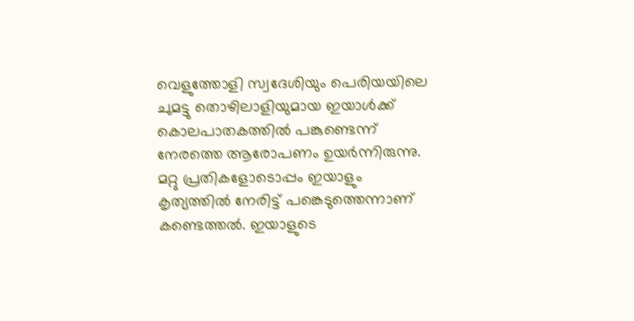വെളുത്തോളി സ്വദേശിയും പെരിയയിലെ ചുമട്ടു തൊഴിലാളിയുമായ ഇയാൾക്ക് കൊലപാതകത്തിൽ പങ്കുണ്ടെന്ന് നേരത്തെ ആരോപണം ഉയർന്നിരുന്നു. മറ്റു പ്രതികളോടൊപ്പം ഇയാളും കൃത്യത്തിൽ നേരിട്ട് പങ്കെടുത്തെന്നാണ് കണ്ടെത്തൽ. ഇയാളുടെ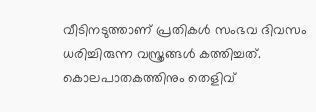വീടിനടുത്താണ് പ്രതികൾ സംഭവ ദിവസം ധരിച്ചിരുന്ന വസ്ത്രങ്ങൾ കത്തിച്ചത്. കൊലപാതകത്തിനും തെളിവ്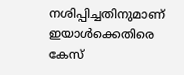നശിപ്പിച്ചതിനുമാണ് ഇയാൾക്കെതിരെ കേസ്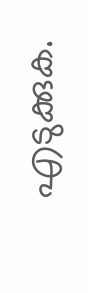എടുക്കുക.